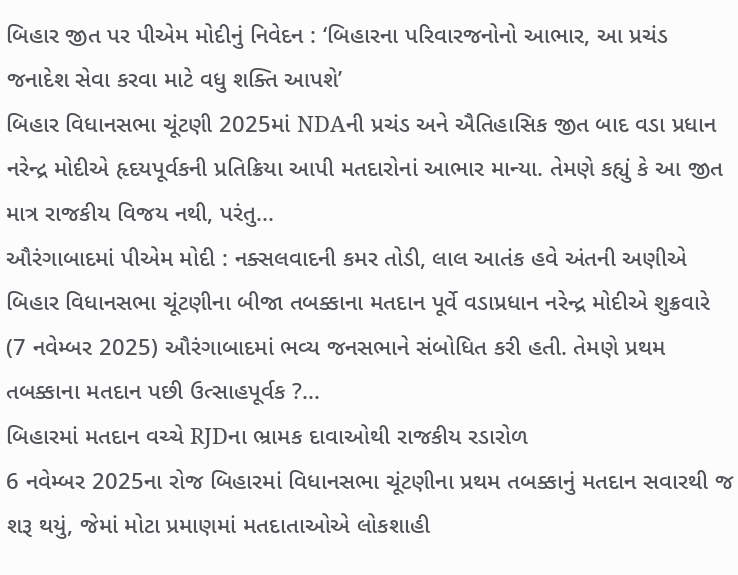બિહાર જીત પર પીએમ મોદીનું નિવેદન : ‘બિહારના પરિવારજનોનો આભાર, આ પ્રચંડ જનાદેશ સેવા કરવા માટે વધુ શક્તિ આપશે’
બિહાર વિધાનસભા ચૂંટણી 2025માં NDAની પ્રચંડ અને ઐતિહાસિક જીત બાદ વડા પ્રધાન નરેન્દ્ર મોદીએ હૃદયપૂર્વકની પ્રતિક્રિયા આપી મતદારોનાં આભાર માન્યા. તેમણે કહ્યું કે આ જીત માત્ર રાજકીય વિજય નથી, પરંતુ...
ઔરંગાબાદમાં પીએમ મોદી : નક્સલવાદની કમર તોડી, લાલ આતંક હવે અંતની અણીએ
બિહાર વિધાનસભા ચૂંટણીના બીજા તબક્કાના મતદાન પૂર્વે વડાપ્રધાન નરેન્દ્ર મોદીએ શુક્રવારે (7 નવેમ્બર 2025) ઔરંગાબાદમાં ભવ્ય જનસભાને સંબોધિત કરી હતી. તેમણે પ્રથમ તબક્કાના મતદાન પછી ઉત્સાહપૂર્વક ?...
બિહારમાં મતદાન વચ્ચે RJDના ભ્રામક દાવાઓથી રાજકીય રડારોળ
6 નવેમ્બર 2025ના રોજ બિહારમાં વિધાનસભા ચૂંટણીના પ્રથમ તબક્કાનું મતદાન સવારથી જ શરૂ થયું, જેમાં મોટા પ્રમાણમાં મતદાતાઓએ લોકશાહી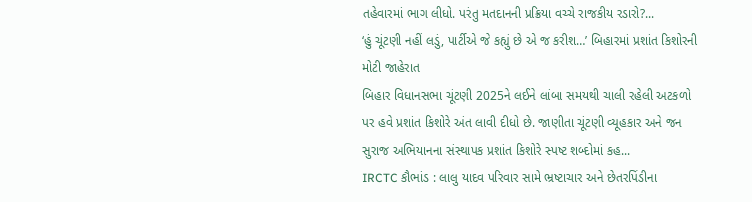તહેવારમાં ભાગ લીધો. પરંતુ મતદાનની પ્રક્રિયા વચ્ચે રાજકીય રડારો?...
‘હું ચૂંટણી નહીં લડું, પાર્ટીએ જે કહ્યું છે એ જ કરીશ…’ બિહારમાં પ્રશાંત કિશોરની મોટી જાહેરાત
બિહાર વિધાનસભા ચૂંટણી 2025ને લઈને લાંબા સમયથી ચાલી રહેલી અટકળો પર હવે પ્રશાંત કિશોરે અંત લાવી દીધો છે. જાણીતા ચૂંટણી વ્યૂહકાર અને જન સુરાજ અભિયાનના સંસ્થાપક પ્રશાંત કિશોરે સ્પષ્ટ શબ્દોમાં કહ...
IRCTC કૌભાંડ : લાલુ યાદવ પરિવાર સામે ભ્રષ્ટાચાર અને છેતરપિંડીના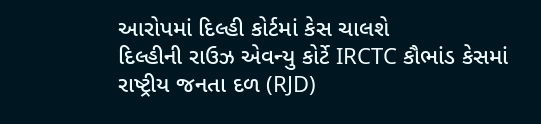આરોપમાં દિલ્હી કોર્ટમાં કેસ ચાલશે
દિલ્હીની રાઉઝ એવન્યુ કોર્ટે IRCTC કૌભાંડ કેસમાં રાષ્ટ્રીય જનતા દળ (RJD)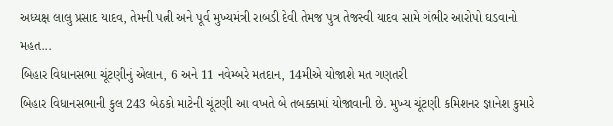અધ્યક્ષ લાલુ પ્રસાદ યાદવ, તેમની પત્ની અને પૂર્વ મુખ્યમંત્રી રાબડી દેવી તેમજ પુત્ર તેજસ્વી યાદવ સામે ગંભીર આરોપો ઘડવાનો મહત...
બિહાર વિધાનસભા ચૂંટણીનું એલાન, 6 અને 11 નવેમ્બરે મતદાન, 14મીએ યોજાશે મત ગણતરી
બિહાર વિધાનસભાની કુલ 243 બેઠકો માટેની ચૂંટણી આ વખતે બે તબક્કામાં યોજાવાની છે. મુખ્ય ચૂંટણી કમિશનર જ્ઞાનેશ કુમારે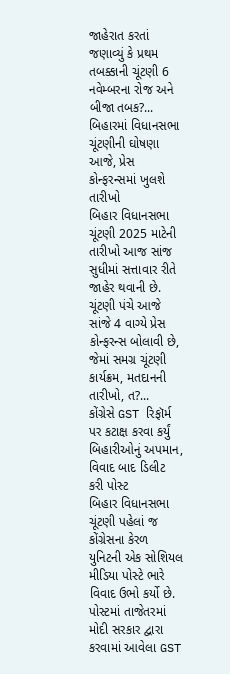જાહેરાત કરતાં જણાવ્યું કે પ્રથમ તબક્કાની ચૂંટણી 6 નવેમ્બરના રોજ અને બીજા તબક?...
બિહારમાં વિધાનસભા ચૂંટણીની ઘોષણા આજે, પ્રેસ કોન્ફરન્સમાં ખુલશે તારીખો
બિહાર વિધાનસભા ચૂંટણી 2025 માટેની તારીખો આજ સાંજ સુધીમાં સત્તાવાર રીતે જાહેર થવાની છે. ચૂંટણી પંચે આજે સાંજે 4 વાગ્યે પ્રેસ કોન્ફરન્સ બોલાવી છે, જેમાં સમગ્ર ચૂંટણી કાર્યક્રમ, મતદાનની તારીખો, ત?...
કોંગ્રેસે GST રિફૉર્મ પર કટાક્ષ કરવા કર્યું બિહારીઓનું અપમાન, વિવાદ બાદ ડિલીટ કરી પોસ્ટ
બિહાર વિધાનસભા ચૂંટણી પહેલાં જ કોંગ્રેસના કેરળ યુનિટની એક સોશિયલ મીડિયા પોસ્ટે ભારે વિવાદ ઉભો કર્યો છે. પોસ્ટમાં તાજેતરમાં મોદી સરકાર દ્વારા કરવામાં આવેલા GST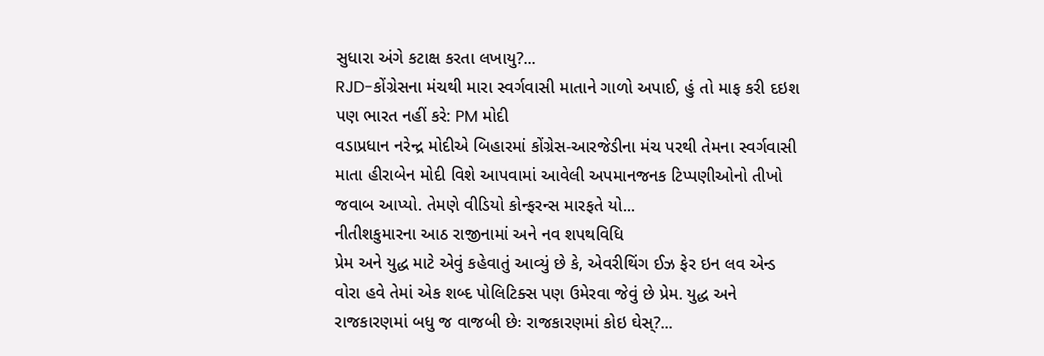સુધારા અંગે કટાક્ષ કરતા લખાયુ?...
RJD-કોંગ્રેસના મંચથી મારા સ્વર્ગવાસી માતાને ગાળો અપાઈ, હું તો માફ કરી દઇશ પણ ભારત નહીં કરે: PM મોદી
વડાપ્રધાન નરેન્દ્ર મોદીએ બિહારમાં કોંગ્રેસ-આરજેડીના મંચ પરથી તેમના સ્વર્ગવાસી માતા હીરાબેન મોદી વિશે આપવામાં આવેલી અપમાનજનક ટિપ્પણીઓનો તીખો જવાબ આપ્યો. તેમણે વીડિયો કોન્ફરન્સ મારફતે યો...
નીતીશકુમારના આઠ રાજીનામાં અને નવ શપથવિધિ
પ્રેમ અને યુદ્ધ માટે એવું કહેવાતું આવ્યું છે કે, એવરીથિંગ ઈઝ ફેર ઇન લવ એન્ડ વોરા હવે તેમાં એક શબ્દ પોલિટિક્સ પણ ઉમેરવા જેવું છે પ્રેમ. યુદ્ધ અને રાજકારણમાં બધુ જ વાજબી છેઃ રાજકારણમાં કોઇ ઘેસ્?...